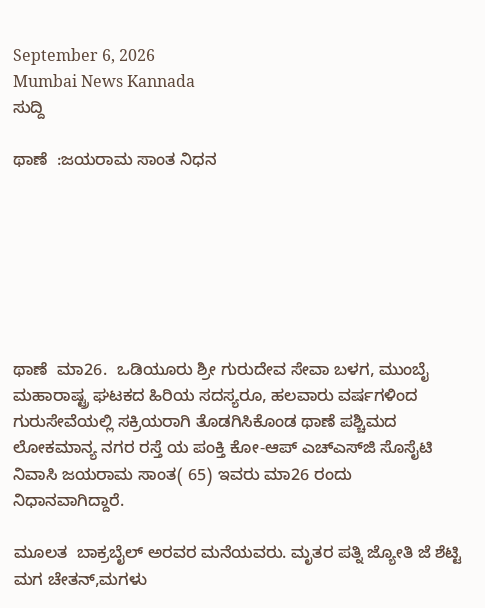September 6, 2026
Mumbai News Kannada
ಸುದ್ದಿ

ಥಾಣೆ  :ಜಯರಾಮ ಸಾಂತ ನಿಧನ







ಥಾಣೆ  ಮಾ26.  ಒಡಿಯೂರು ಶ್ರೀ ಗುರುದೇವ ಸೇವಾ ಬಳಗ, ಮುಂಬೈ ಮಹಾರಾಷ್ಟ್ರ ಘಟಕದ ಹಿರಿಯ ಸದಸ್ಯರೂ, ಹಲವಾರು ವರ್ಷಗಳಿಂದ ಗುರುಸೇವೆಯಲ್ಲಿ ಸಕ್ರಿಯರಾಗಿ ತೊಡಗಿಸಿಕೊಂಡ ಥಾಣೆ ಪಶ್ಚಿಮದ ಲೋಕಮಾನ್ಯ ನಗರ ರಸ್ತೆ ಯ ಪಂಕ್ತಿ ಕೋ-ಆಪ್ ಎಚ್‌ಎಸ್‌ಜಿ ಸೊಸೈಟಿ ನಿವಾಸಿ ಜಯರಾಮ ಸಾಂತ( 65) ಇವರು ಮಾ26 ರಂದು ನಿಧಾನವಾಗಿದ್ದಾರೆ.

ಮೂಲತ  ಬಾಕ್ರಬೈಲ್ ಅರವರ ಮನೆಯವರು. ಮೃತರ ಪತ್ನಿ ಜ್ಯೋತಿ ಜೆ ಶೆಟ್ಟಿ ಮಗ ಚೇತನ್,ಮಗಳು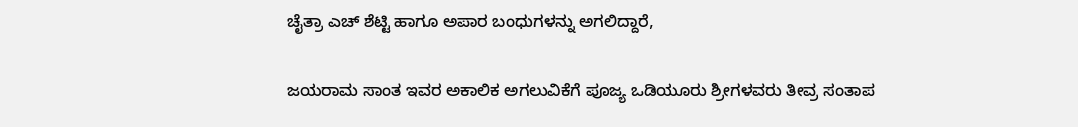ಚೈತ್ರಾ ಎಚ್ ಶೆಟ್ಟಿ ಹಾಗೂ ಅಪಾರ ಬಂಧುಗಳನ್ನು ಅಗಲಿದ್ದಾರೆ,

ಜಯರಾಮ ಸಾಂತ ಇವರ ಅಕಾಲಿಕ ಅಗಲುವಿಕೆಗೆ ಪೂಜ್ಯ ಒಡಿಯೂರು ಶ್ರೀಗಳವರು ತೀವ್ರ ಸಂತಾಪ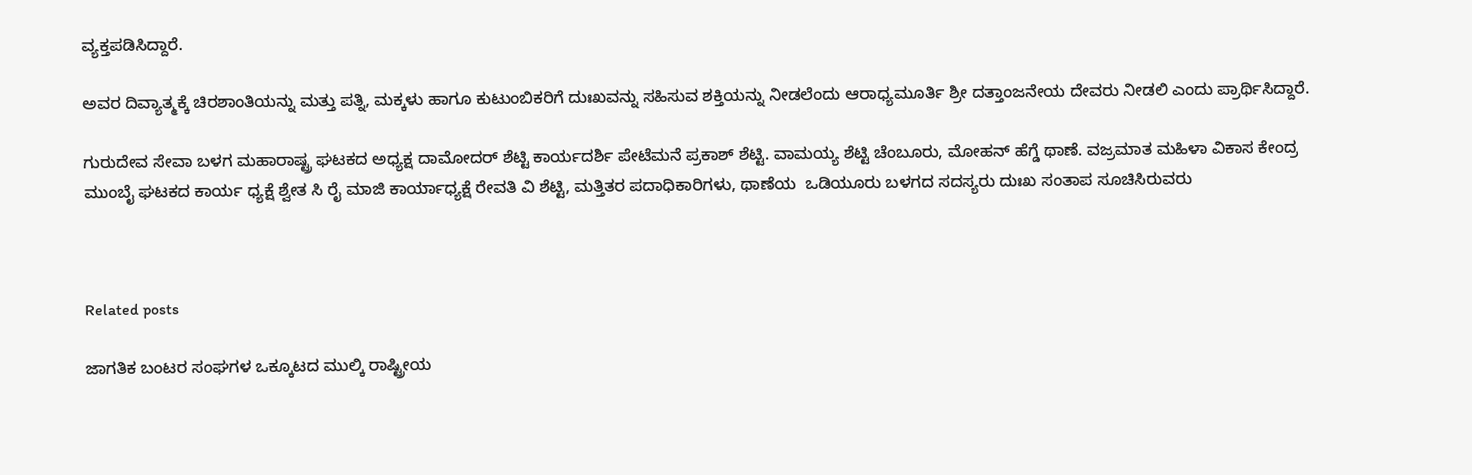ವ್ಯಕ್ತಪಡಿಸಿದ್ದಾರೆ.

ಅವರ ದಿವ್ಯಾತ್ಮಕ್ಕೆ ಚಿರಶಾಂತಿಯನ್ನು ಮತ್ತು ಪತ್ನಿ, ಮಕ್ಕಳು ಹಾಗೂ ಕುಟುಂಬಿಕರಿಗೆ ದುಃಖವನ್ನು ಸಹಿಸುವ ಶಕ್ತಿಯನ್ನು ನೀಡಲೆಂದು ಆರಾಧ್ಯಮೂರ್ತಿ ಶ್ರೀ ದತ್ತಾಂಜನೇಯ ದೇವರು ನೀಡಲಿ ಎಂದು ಪ್ರಾರ್ಥಿಸಿದ್ದಾರೆ.

ಗುರುದೇವ ಸೇವಾ ಬಳಗ ಮಹಾರಾಷ್ಟ್ರ ಘಟಕದ ಅಧ್ಯಕ್ಷ ದಾಮೋದರ್ ಶೆಟ್ಟಿ ಕಾರ್ಯದರ್ಶಿ ಪೇಟೆಮನೆ ಪ್ರಕಾಶ್ ಶೆಟ್ಟಿ. ವಾಮಯ್ಯ ಶೆಟ್ಟಿ ಚೆಂಬೂರು, ಮೋಹನ್ ಹೆಗ್ಡೆ ಥಾಣೆ. ವಜ್ರಮಾತ ಮಹಿಳಾ ವಿಕಾಸ ಕೇಂದ್ರ ಮುಂಬೈ ಘಟಕದ ಕಾರ್ಯ ಧ್ಯಕ್ಷೆ ಶ್ವೇತ ಸಿ ರೈ ಮಾಜಿ ಕಾರ್ಯಾಧ್ಯಕ್ಷೆ ರೇವತಿ ವಿ ಶೆಟ್ಟಿ, ಮತ್ತಿತರ ಪದಾಧಿಕಾರಿಗಳು, ಥಾಣೆಯ  ಒಡಿಯೂರು ಬಳಗದ ಸದಸ್ಯರು ದುಃಖ ಸಂತಾಪ ಸೂಚಿಸಿರುವರು



Related posts

ಜಾಗತಿಕ ಬಂಟರ ಸಂಘಗಳ ಒಕ್ಕೂಟದ ಮುಲ್ಕಿ ರಾಷ್ಟ್ರೀಯ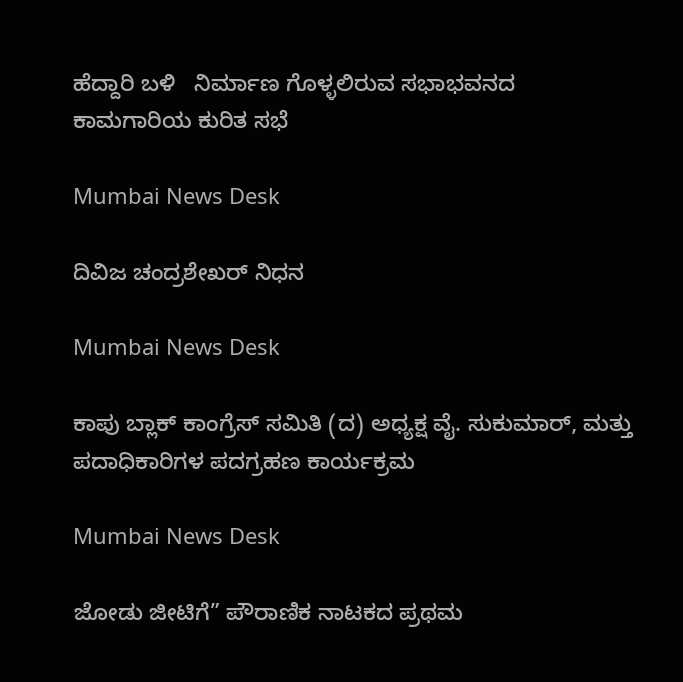ಹೆದ್ದಾರಿ ಬಳಿ   ನಿರ್ಮಾಣ ಗೊಳ್ಳಲಿರುವ ಸಭಾಭವನದ ಕಾಮಗಾರಿಯ ಕುರಿತ ಸಭೆ

Mumbai News Desk

ದಿವಿಜ ಚಂದ್ರಶೇಖರ್ ನಿಧನ

Mumbai News Desk

ಕಾಪು ಬ್ಲಾಕ್ ಕಾಂಗ್ರೆಸ್ ಸಮಿತಿ (ದ) ಅಧ್ಯಕ್ಷ ವೈ. ಸುಕುಮಾರ್, ಮತ್ತು ಪದಾಧಿಕಾರಿಗಳ ಪದಗ್ರಹಣ ಕಾರ್ಯಕ್ರಮ

Mumbai News Desk

ಜೋಡು ಜೀಟಿಗೆ” ಪೌರಾಣಿಕ ನಾಟಕದ ಪ್ರಥಮ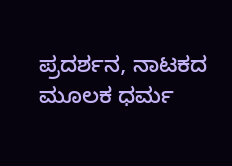ಪ್ರದರ್ಶನ, ನಾಟಕದ ಮೂಲಕ ಧರ್ಮ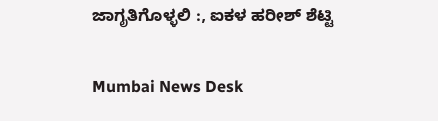ಜಾಗೃತಿಗೊಳ್ಳಲಿ :, ಐಕಳ ಹರೀಶ್ ಶೆಟ್ಟಿ

Mumbai News Desk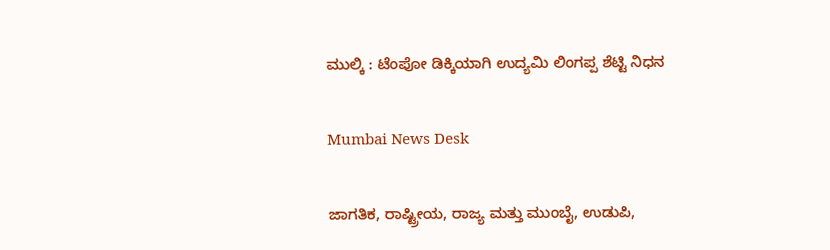ಮುಲ್ಕಿ : ಟೆಂಪೋ ಡಿಕ್ಕಿಯಾಗಿ ಉದ್ಯಮಿ ಲಿಂಗಪ್ಪ ಶೆಟ್ಟಿ ನಿಧನ

Mumbai News Desk

ಜಾಗತಿಕ, ರಾಷ್ಟ್ರೀಯ, ರಾಜ್ಯ ಮತ್ತು ಮುಂಬೈ, ಉಡುಪಿ,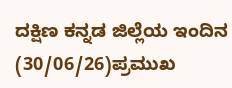ದಕ್ಷಿಣ ಕನ್ನಡ ಜಿಲ್ಲೆಯ ಇಂದಿನ (30/06/26)ಪ್ರಮುಖ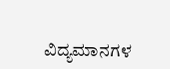ವಿದ್ಯಮಾನಗಳ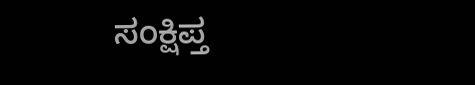ಸಂಕ್ಷಿಪ್ತ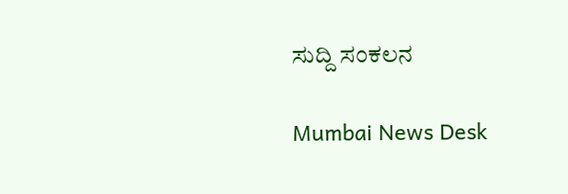ಸುದ್ದಿ ಸಂಕಲನ

Mumbai News Desk